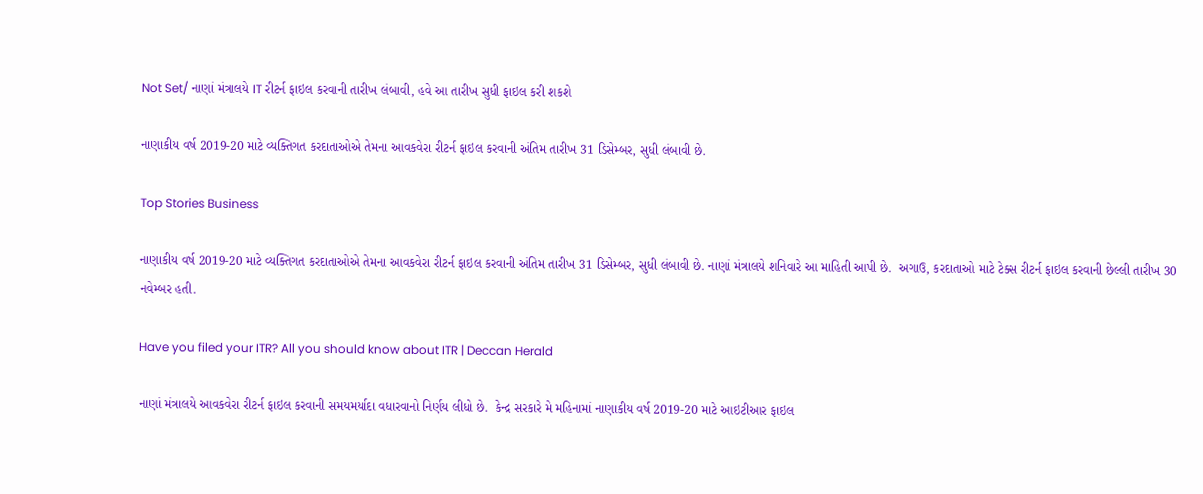Not Set/ નાણાં મંત્રાલયે IT રીટર્ન ફાઇલ કરવાની તારીખ લંબાવી, હવે આ તારીખ સુધી ફાઇલ કરી શકશે

નાણાકીય વર્ષ 2019-20 માટે વ્યક્તિગત કરદાતાઓએ તેમના આવકવેરા રીટર્ન ફાઇલ કરવાની અંતિમ તારીખ 31 ડિસેમ્બર, સુધી લંબાવી છે.

Top Stories Business

નાણાકીય વર્ષ 2019-20 માટે વ્યક્તિગત કરદાતાઓએ તેમના આવકવેરા રીટર્ન ફાઇલ કરવાની અંતિમ તારીખ 31 ડિસેમ્બર, સુધી લંબાવી છે. નાણાં મંત્રાલયે શનિવારે આ માહિતી આપી છે.  અગાઉ, કરદાતાઓ માટે ટેક્સ રીટર્ન ફાઇલ કરવાની છેલ્લી તારીખ 30 નવેમ્બર હતી.

Have you filed your ITR? All you should know about ITR | Deccan Herald

નાણાં મંત્રાલયે આવકવેરા રીટર્ન ફાઇલ કરવાની સમયમર્યાદા વધારવાનો નિર્ણય લીધો છે.  કેન્દ્ર સરકારે મે મહિનામાં નાણાકીય વર્ષ 2019-20 માટે આઇટીઆર ફાઇલ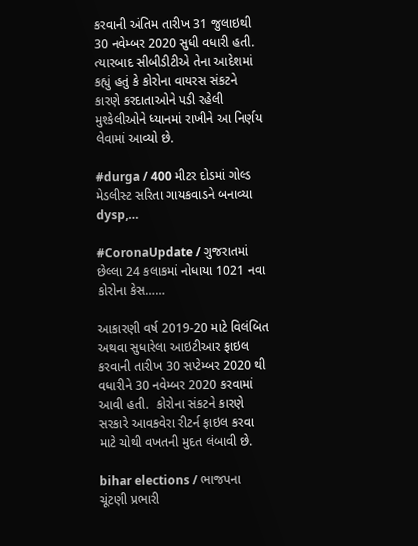કરવાની અંતિમ તારીખ 31 જુલાઇથી 30 નવેમ્બર 2020 સુધી વધારી હતી. ત્યારબાદ સીબીડીટીએ તેના આદેશમાં કહ્યું હતું કે કોરોના વાયરસ સંકટને કારણે કરદાતાઓને પડી રહેલી મુશ્કેલીઓને ધ્યાનમાં રાખીને આ નિર્ણય લેવામાં આવ્યો છે.

#durga / 400 મીટર દોડમાં ગોલ્ડ મેડલીસ્ટ સરિતા ગાયકવાડને બનાવ્યા dysp,…

#CoronaUpdate / ગુજરાતમાં છેલ્લા 24 કલાકમાં નોધાયા 1021 નવા કોરોના કેસ……

આકારણી વર્ષ 2019-20 માટે વિલંબિત અથવા સુધારેલા આઇટીઆર ફાઇલ કરવાની તારીખ 30 સપ્ટેમ્બર 2020 થી વધારીને 30 નવેમ્બર 2020 કરવામાં આવી હતી.  કોરોના સંકટને કારણે સરકારે આવકવેરા રીટર્ન ફાઇલ કરવા માટે ચોથી વખતની મુદત લંબાવી છે.

bihar elections / ભાજપના ચૂંટણી પ્રભારી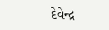દેવેન્દ્ર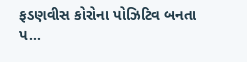ફડણવીસ કોરોના પોઝિટિવ બનતા પ…